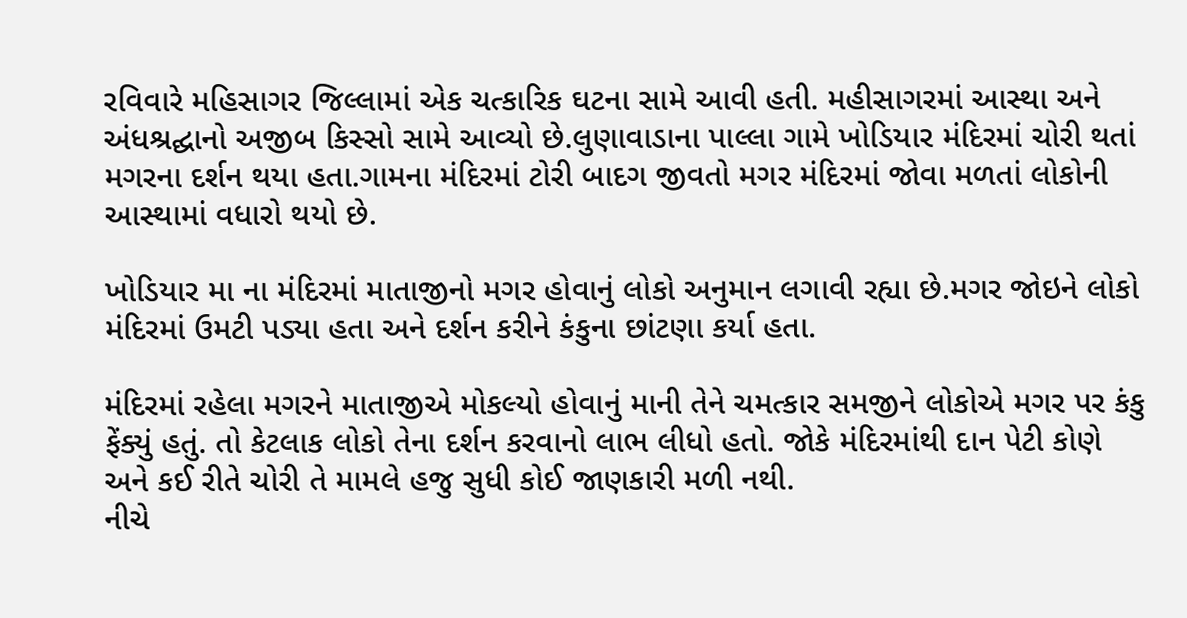રવિવારે મહિસાગર જિલ્લામાં એક ચત્કારિક ઘટના સામે આવી હતી. મહીસાગરમાં આસ્થા અને અંધશ્રદ્ઘાનો અજીબ કિસ્સો સામે આવ્યો છે.લુણાવાડાના પાલ્લા ગામે ખોડિયાર મંદિરમાં ચોરી થતાં મગરના દર્શન થયા હતા.ગામના મંદિરમાં ટોરી બાદગ જીવતો મગર મંદિરમાં જોવા મળતાં લોકોની આસ્થામાં વધારો થયો છે.

ખોડિયાર મા ના મંદિરમાં માતાજીનો મગર હોવાનું લોકો અનુમાન લગાવી રહ્યા છે.મગર જોઇને લોકો મંદિરમાં ઉમટી પડ્યા હતા અને દર્શન કરીને કંકુના છાંટણા કર્યા હતા.

મંદિરમાં રહેલા મગરને માતાજીએ મોકલ્યો હોવાનું માની તેને ચમત્કાર સમજીને લોકોએ મગર પર કંકુ ફેંક્યું હતું. તો કેટલાક લોકો તેના દર્શન કરવાનો લાભ લીધો હતો. જોકે મંદિરમાંથી દાન પેટી કોણે અને કઈ રીતે ચોરી તે મામલે હજુ સુધી કોઈ જાણકારી મળી નથી.
નીચે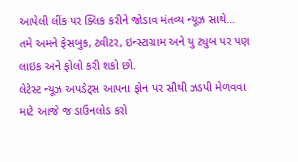આપેલી લીંક પર ક્લિક કરીને જોડાવ મંતવ્ય ન્યૂઝ સાથે…
તમે અમને ફેસબુક, ટ્વીટર, ઇન્સ્ટાગ્રામ અને યુ ટ્યુબ પર પણ લાઇક અને ફોલો કરી શકો છો.
લેટેસ્ટ ન્યૂઝ અપડેટ્સ આપના ફોન પર સૌથી ઝડપી મેળવવા માટે આજે જ ડાઉનલોડ કરો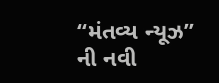“મંતવ્ય ન્યૂઝ” ની નવી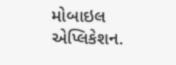મોબાઇલ એપ્લિકેશન.